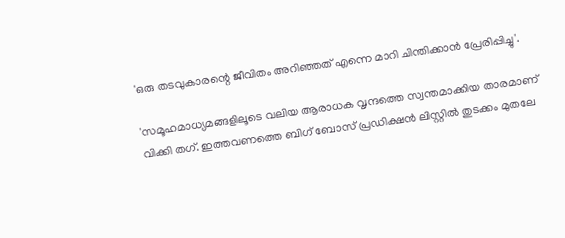'ഒരു തടവുകാരന്റെ ജീവിതം അറിഞ്ഞത് എന്നെ മാറി ചിന്തിക്കാൻ പ്രേരിപ്പിച്ചു'.

'സമൂഹമാധ്യമങ്ങളിലൂടെ വലിയ ആരാധക വൃന്ദത്തെ സ്വന്തമാക്കിയ താരമാണ് വിക്കി തഗ്. ഇത്തവണത്തെ ബിഗ് ബോസ് പ്രഡിക്ഷൻ ലിസ്റ്റില്‍ തുടക്കം മുതലേ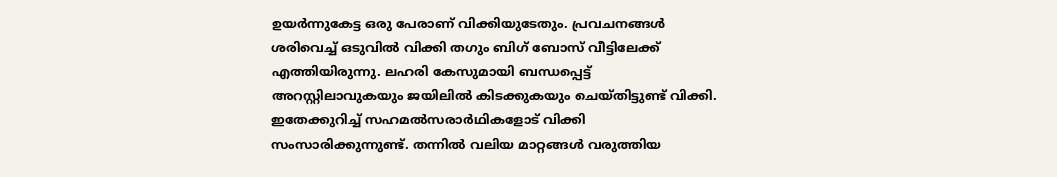ഉയര്‍‌ന്നുകേട്ട ഒരു പേരാണ് വിക്കിയുടേതും. പ്രവചനങ്ങള്‍ ശരിവെച്ച് ഒടുവില്‍ വിക്കി തഗും ബിഗ് ബോസ് വീട്ടിലേക്ക് എത്തിയിരുന്നു. ലഹരി കേസുമായി ബന്ധപ്പെട്ട് അറസ്റ്റിലാവുകയും ജയിലിൽ കിടക്കുകയും ചെയ്തിട്ടുണ്ട് വിക്കി. ഇതേക്കുറിച്ച് സഹമൽസരാർഥികളോട് വിക്കി സംസാരിക്കുന്നുണ്ട്. തന്നിൽ വലിയ മാറ്റങ്ങൾ വരുത്തിയ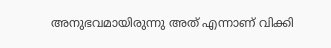അനുഭവമായിരുന്നു അത് എന്നാണ് വിക്കി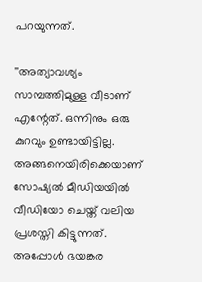പറയുന്നത്.

''അത്യാവശ്യം സാമ്പത്തിമുള്ള വീടാണ് എന്റേത്. ഒന്നിനും ഒരു കുറവും ഉണ്ടായിട്ടില്ല. അങ്ങനെയിരിക്കെയാണ് സോഷ്യൽ മീഡിയയിൽ വീഡിയോ ചെയ്ത് വലിയ പ്രശസ്തി കിട്ടുന്നത്. അപ്പോൾ ഭയങ്കര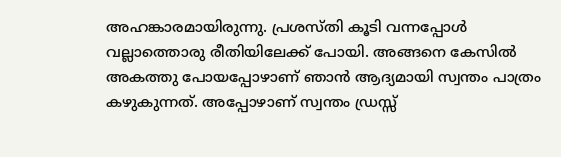അഹങ്കാരമായിരുന്നു. പ്രശസ്തി കൂടി വന്നപ്പോൾ വല്ലാത്തൊരു രീതിയിലേക്ക് പോയി. അങ്ങനെ കേസിൽ അകത്തു പോയപ്പോഴാണ് ഞാൻ ആദ്യമായി സ്വന്തം പാത്രം കഴുകുന്നത്. അപ്പോഴാണ് സ്വന്തം ഡ്രസ്സ്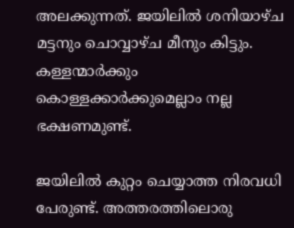അലക്കുന്നത്. ജയിലിൽ ശനിയാഴ്ച മട്ടനും ചൊവ്വാഴ്ച മീനും കിട്ടും. കള്ളന്മാർക്കും കൊള്ളക്കാർക്കുമെല്ലാം നല്ല ഭക്ഷണമുണ്ട്.

ജയിലിൽ കുറ്റം ചെയ്യാത്ത നിരവധി പേരുണ്ട്. അത്തരത്തിലൊരു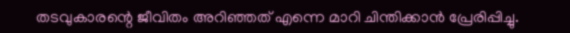തടവുകാരന്റെ ജീവിതം അറിഞ്ഞത് എന്നെ മാറി ചിന്തിക്കാൻ പ്രേരിപ്പിച്ചു.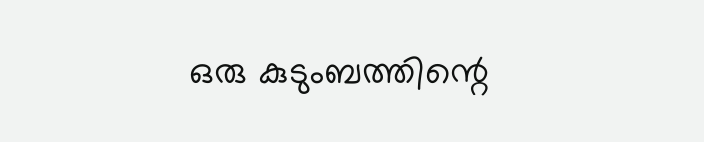ഒരു കുടുംബത്തിന്റെ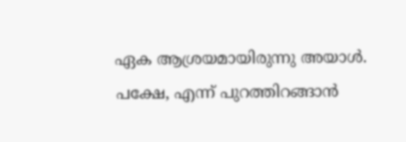ഏക ആശ്രയമായിരുന്നു അയാൾ. പക്ഷേ, എന്ന് പുറത്തിറങ്ങാൻ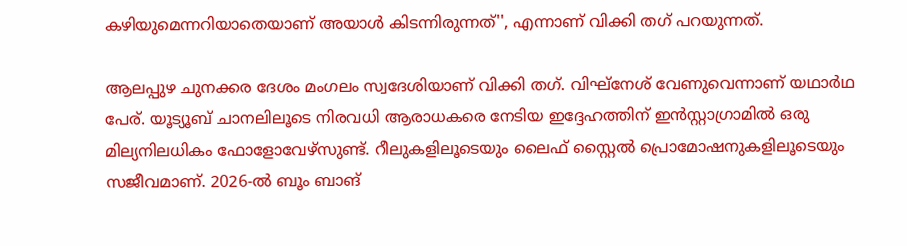കഴിയുമെന്നറിയാതെയാണ് അയാൾ കിടന്നിരുന്നത്'', എന്നാണ് വിക്കി തഗ് പറയുന്നത്.

ആലപ്പുഴ ചുനക്കര ദേശം മംഗലം സ്വദേശിയാണ് വിക്കി തഗ്. വിഘ്‍നേശ് വേണുവെന്നാണ് യഥാര്‍ഥ പേര്. യൂട്യൂബ് ചാനലിലൂടെ നിരവധി ആരാധകരെ നേടിയ ഇദ്ദേഹത്തിന് ഇൻസ്റ്റാഗ്രാമിൽ ഒരു മില്യനിലധികം ഫോളോവേഴ്‌സുണ്ട്. റീലുകളിലൂടെയും ലൈഫ് സ്റ്റൈൽ പ്രൊമോഷനുകളിലൂടെയും സജീവമാണ്. 2026-ൽ ബൂം ബാങ്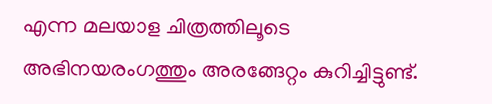എന്ന മലയാള ചിത്രത്തിലൂടെ അഭിനയരംഗത്തും അരങ്ങേറ്റം കുറിച്ചിട്ടുണ്ട്.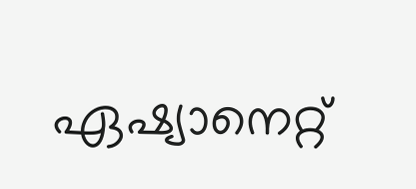ഏഷ്യാനെറ്റ്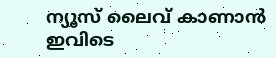ന്യൂസ് ലൈവ് കാണാന്‍ ഇവിടെ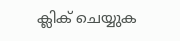ക്ലിക് ചെയ്യുക